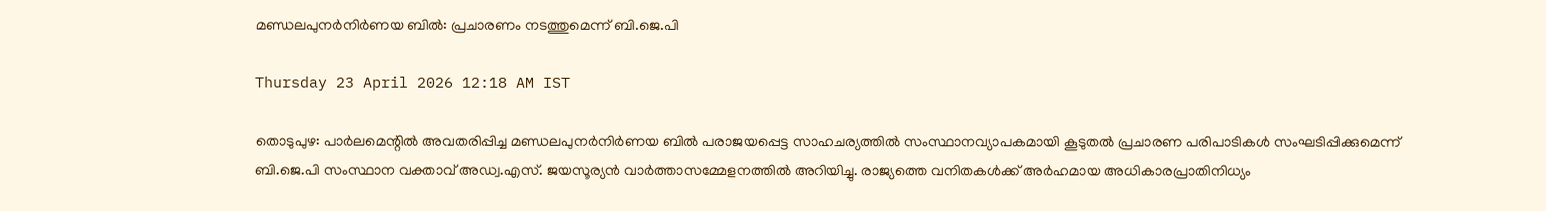മണ്ഡലപുനർനിർണയ ബിൽ: പ്രചാരണം നടത്തുമെന്ന് ബി.ജെ.പി

Thursday 23 April 2026 12:18 AM IST

തൊടുപുഴ: പാർലമെന്റിൽ അവതരിപ്പിച്ച മണ്ഡലപുനർനിർണയ ബിൽ പരാജയപ്പെട്ട സാഹചര്യത്തിൽ സംസ്ഥാനവ്യാപകമായി കൂടുതൽ പ്രചാരണ പരിപാടികൾ സംഘടിപ്പിക്കുമെന്ന് ബി.ജെ.പി സംസ്ഥാന വക്താവ് അഡ്വ.എസ്. ജയസൂര്യൻ വാർത്താസമ്മേളനത്തിൽ അറിയിച്ചു. രാജ്യത്തെ വനിതകൾക്ക് അർഹമായ അധികാരപ്രാതിനിധ്യം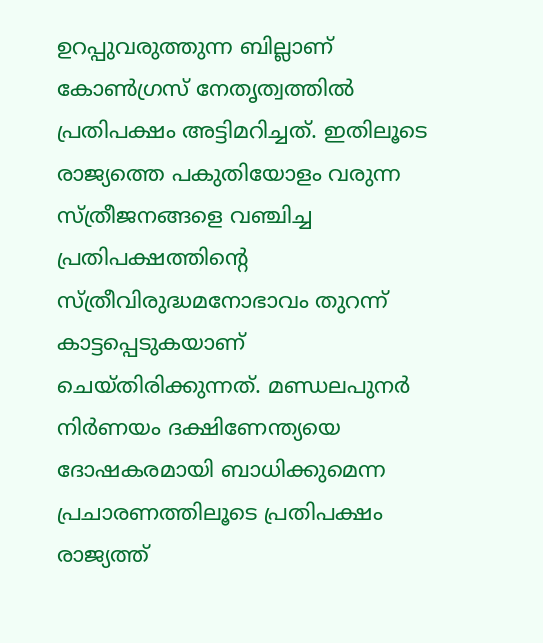ഉറപ്പുവരുത്തുന്ന ബില്ലാണ് കോൺഗ്രസ് നേതൃത്വത്തിൽ പ്രതിപക്ഷം അട്ടിമറിച്ചത്. ഇതിലൂടെ രാജ്യത്തെ പകുതിയോളം വരുന്ന സ്ത്രീജനങ്ങളെ വഞ്ചിച്ച പ്രതിപക്ഷത്തിന്റെ സ്ത്രീവിരുദ്ധമനോഭാവം തുറന്ന് കാട്ടപ്പെടുകയാണ് ചെയ്തിരിക്കുന്നത്. മണ്ഡലപുനർ നിർണയം ദക്ഷിണേന്ത്യയെ ദോഷകരമായി ബാധിക്കുമെന്ന പ്രചാരണത്തിലൂടെ പ്രതിപക്ഷം രാജ്യത്ത്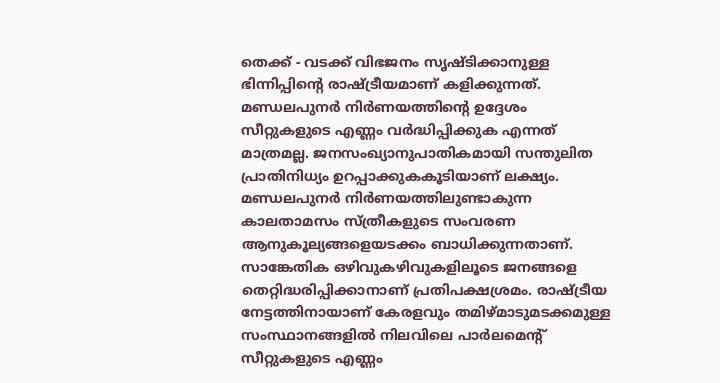തെക്ക് - വടക്ക് വിഭജനം സൃഷ്ടിക്കാനുള്ള ഭിന്നിപ്പിന്റെ രാഷ്ട്രീയമാണ് കളിക്കുന്നത്. മണ്ഡലപുനർ നിർണയത്തിന്റെ ഉദ്ദേശം സീറ്റുകളുടെ എണ്ണം വർദ്ധിപ്പിക്കുക എന്നത് മാത്രമല്ല. ജനസംഖ്യാനുപാതികമായി സന്തുലിത പ്രാതിനിധ്യം ഉറപ്പാക്കുകകൂടിയാണ് ലക്ഷ്യം. മണ്ഡലപുനർ നിർണയത്തിലുണ്ടാകുന്ന കാലതാമസം സ്ത്രീകളുടെ സംവരണ ആനുകൂല്യങ്ങളെയടക്കം ബാധിക്കുന്നതാണ്. സാങ്കേതിക ഒഴിവുകഴിവുകളിലൂടെ ജനങ്ങളെ തെറ്റിദ്ധരിപ്പിക്കാനാണ് പ്രതിപക്ഷശ്രമം. രാഷ്ട്രീയ നേട്ടത്തിനായാണ് കേരളവും തമിഴ്മാടുമടക്കമുള്ള സംസ്ഥാനങ്ങളിൽ നിലവിലെ പാർലമെന്റ് സീറ്റുകളുടെ എണ്ണം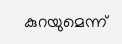കുറയുമെന്ന്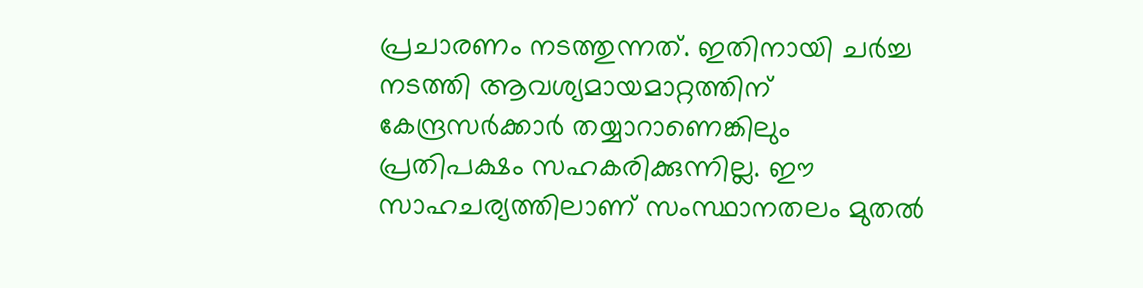പ്രചാരണം നടത്തുന്നത്. ഇതിനായി ചർച്ച നടത്തി ആവശ്യമായമാറ്റത്തിന് കേന്ദ്രസർക്കാർ തയ്യാറാണെങ്കിലും പ്രതിപക്ഷം സഹകരിക്കുന്നില്ല. ഈ സാഹചര്യത്തിലാണ് സംസ്ഥാനതലം മുതൽ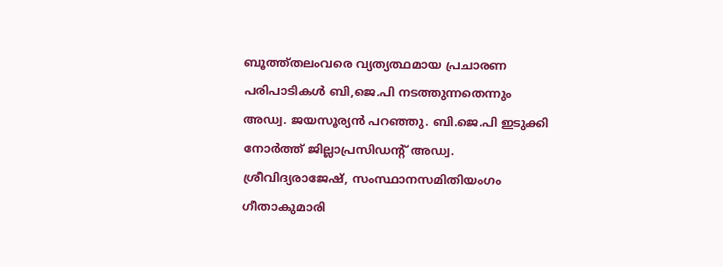ബൂത്ത്തലംവരെ വ്യത്യത്ഥമായ പ്രചാരണ പരിപാടികൾ ബി,ജെ.പി നടത്തുന്നതെന്നും അഡ്വ. ജയസൂര്യൻ പറഞ്ഞു. ബി.ജെ.പി ഇടുക്കി നോർത്ത് ജില്ലാപ്രസിഡന്റ് അഡ്വ. ശ്രീവിദ്യരാജേഷ്, സംസ്ഥാനസമിതിയംഗം ഗീതാകുമാരി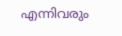എന്നിവരും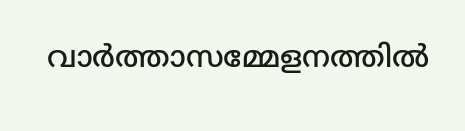വാർത്താസമ്മേളനത്തിൽ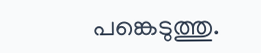പങ്കെടുത്തു.